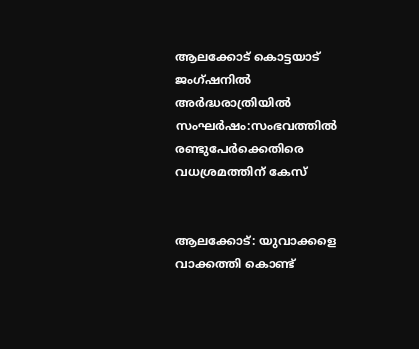ആലക്കോട് കൊട്ടയാട് ജംഗ്ഷനിൽ അർദ്ധരാത്രിയിൽ സംഘർഷം:സംഭവത്തിൽ രണ്ടുപേർക്കെതിരെ വധശ്രമത്തിന് കേസ്


ആലക്കോട്: യുവാക്കളെ വാക്കത്തി കൊണ്ട്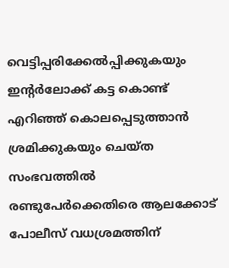വെട്ടിപ്പരിക്കേൽപ്പിക്കുകയും ഇന്റർലോക്ക് കട്ട കൊണ്ട് എറിഞ്ഞ് കൊലപ്പെടുത്താൻ ശ്രമിക്കുകയും ചെയ്ത സംഭവത്തിൽ രണ്ടുപേർക്കെതിരെ ആലക്കോട് പോലീസ് വധശ്രമത്തിന്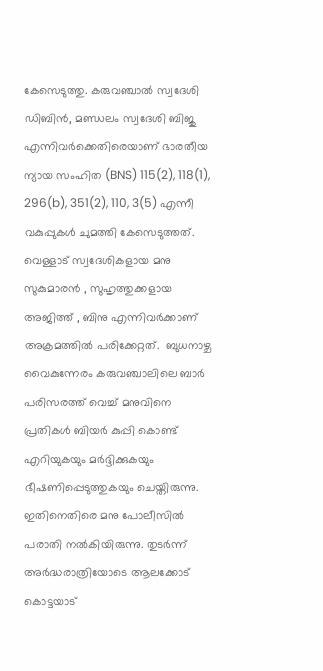കേസെടുത്തു. കരുവഞ്ചാൽ സ്വദേശി ഡിബിൻ, മണ്ഡലം സ്വദേശി ബിജു എന്നിവർക്കെതിരെയാണ് ഭാരതീയ ന്യായ സംഹിത (BNS) 115(2), 118(1), 296(b), 351(2), 110, 3(5) എന്നീ വകുപ്പുകൾ ചുമത്തി കേസെടുത്തത്.
വെള്ളാട് സ്വദേശികളായ മനു സുകുമാരൻ , സുഹൃത്തുക്കളായ അജിത്ത് , ബിനു എന്നിവർക്കാണ് അക്രമത്തിൽ പരിക്കേറ്റത്.  ബുധനാഴ്ച വൈകുന്നേരം കരുവഞ്ചാലിലെ ബാർ പരിസരത്ത് വെച്ച് മനുവിനെ പ്രതികൾ ബിയർ കുപ്പി കൊണ്ട് എറിയുകയും മർദ്ദിക്കുകയും ഭീഷണിപ്പെടുത്തുകയും ചെയ്തിരുന്നു. ഇതിനെതിരെ മനു പോലീസിൽ പരാതി നൽകിയിരുന്നു. തുടർന്ന് അർദ്ധരാത്രിയോടെ ആലക്കോട് കൊട്ടയാട്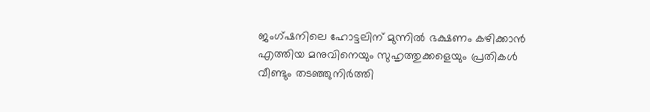ജംഗ്ഷനിലെ ഹോട്ടലിന് മുന്നിൽ ഭക്ഷണം കഴിക്കാൻ എത്തിയ മനുവിനെയും സുഹൃത്തുക്കളെയും പ്രതികൾ വീണ്ടും തടഞ്ഞുനിർത്തി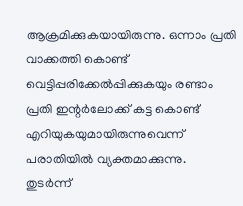ആക്രമിക്കുകയായിരുന്നു. ഒന്നാം പ്രതി വാക്കത്തി കൊണ്ട് വെട്ടിപ്പരിക്കേൽപ്പിക്കുകയും രണ്ടാം പ്രതി ഇന്റർലോക്ക് കട്ട കൊണ്ട് എറിയുകയുമായിരുന്നുവെന്ന് പരാതിയിൽ വ്യക്തമാക്കുന്നു.
തുടർന്ന്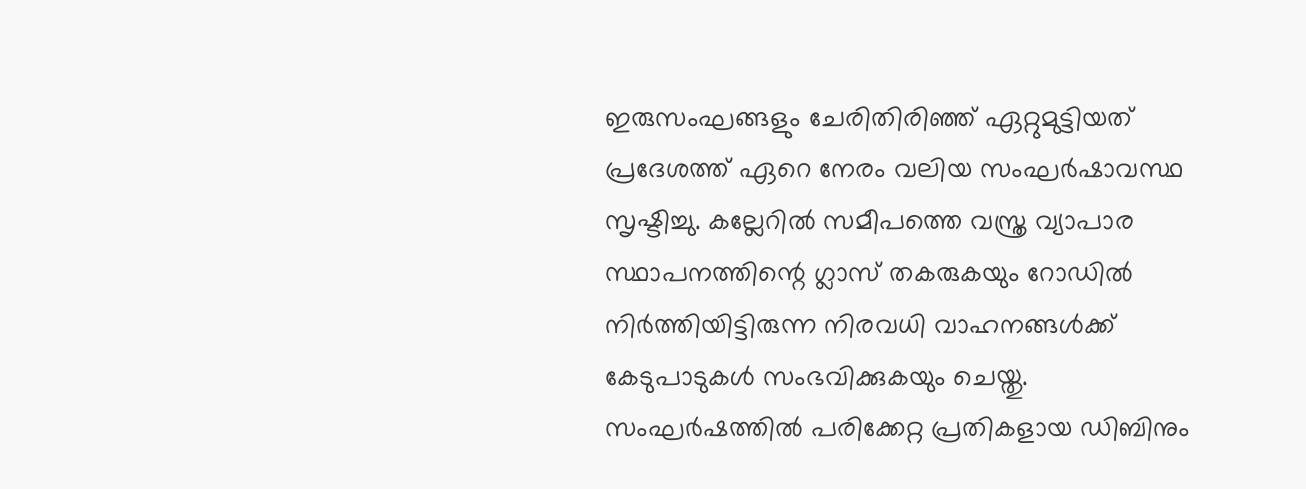ഇരുസംഘങ്ങളും ചേരിതിരിഞ്ഞ് ഏറ്റുമുട്ടിയത് പ്രദേശത്ത് ഏറെ നേരം വലിയ സംഘർഷാവസ്ഥ സൃഷ്ടിച്ചു. കല്ലേറിൽ സമീപത്തെ വസ്ത്ര വ്യാപാര സ്ഥാപനത്തിന്റെ ഗ്ലാസ് തകരുകയും റോഡിൽ നിർത്തിയിട്ടിരുന്ന നിരവധി വാഹനങ്ങൾക്ക് കേടുപാടുകൾ സംഭവിക്കുകയും ചെയ്തു.
സംഘർഷത്തിൽ പരിക്കേറ്റ പ്രതികളായ ഡിബിനും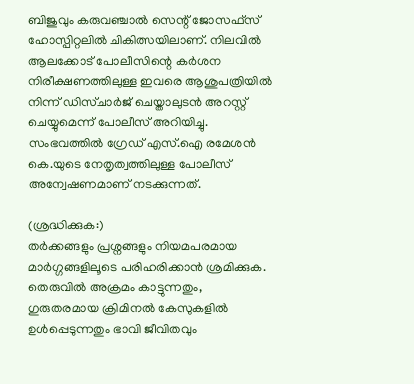ബിജുവും കരുവഞ്ചാൽ സെന്റ് ജോസഫ്സ് ഹോസ്പിറ്റലിൽ ചികിത്സയിലാണ്. നിലവിൽ ആലക്കോട് പോലീസിന്റെ കർശന നിരീക്ഷണത്തിലുള്ള ഇവരെ ആശുപത്രിയിൽ നിന്ന് ഡിസ്ചാർജ് ചെയ്താലുടൻ അറസ്റ്റ് ചെയ്യുമെന്ന് പോലീസ് അറിയിച്ചു. സംഭവത്തിൽ ഗ്രേഡ് എസ്.ഐ രമേശൻ കെ.യുടെ നേതൃത്വത്തിലുള്ള പോലീസ് അന്വേഷണമാണ് നടക്കുന്നത്.

(ശ്രദ്ധിക്കുക:)
തർക്കങ്ങളും പ്രശ്നങ്ങളും നിയമപരമായ മാർഗ്ഗങ്ങളിലൂടെ പരിഹരിക്കാൻ ശ്രമിക്കുക. തെരുവിൽ അക്രമം കാട്ടുന്നതും, ഗുരുതരമായ ക്രിമിനൽ കേസുകളിൽ ഉൾപ്പെടുന്നതും ഭാവി ജീവിതവും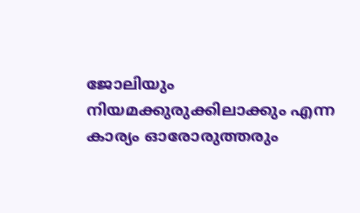ജോലിയും നിയമക്കുരുക്കിലാക്കും എന്ന കാര്യം ഓരോരുത്തരും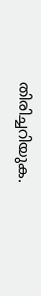തിരിച്ചറിയുക.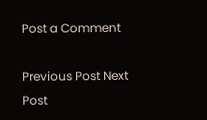Post a Comment

Previous Post Next Post